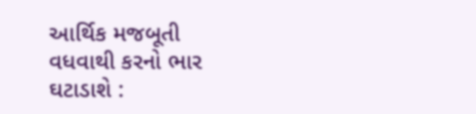આર્થિક મજબૂતી વધવાથી કરનો ભાર ઘટાડાશે :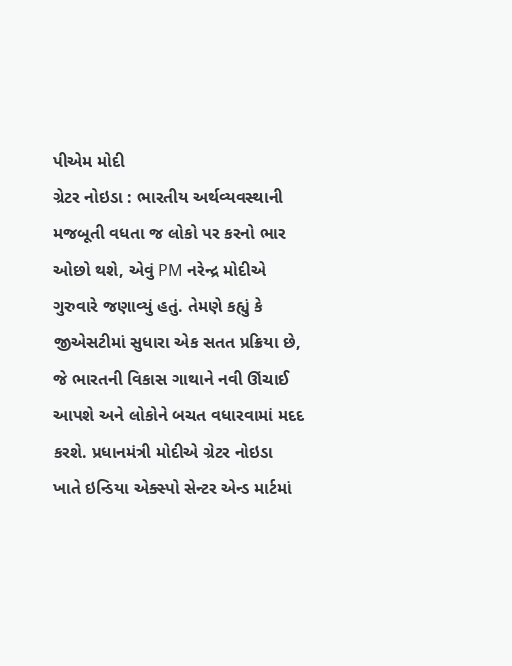પીએમ મોદી
ગ્રેટર નોઇડા : ભારતીય અર્થવ્યવસ્થાની મજબૂતી વધતા જ લોકો પર કરનો ભાર ઓછો થશે, એવું PM નરેન્દ્ર મોદીએ ગુરુવારે જણાવ્યું હતું. તેમણે કહ્યું કે જીએસટીમાં સુધારા એક સતત પ્રક્રિયા છે, જે ભારતની વિકાસ ગાથાને નવી ઊંચાઈ આપશે અને લોકોને બચત વધારવામાં મદદ કરશે. પ્રધાનમંત્રી મોદીએ ગ્રેટર નોઇડા ખાતે ઇન્ડિયા એક્સ્પો સેન્ટર એન્ડ માર્ટમાં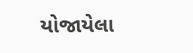યોજાયેલા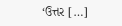‘ઉત્તર […]